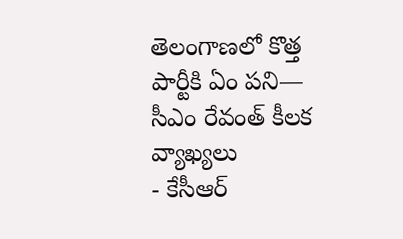తెలంగాణలో కొత్త పార్టీకి ఏం పని— సీఎం రేవంత్ కీలక వ్యాఖ్యలు
- కేసీఆర్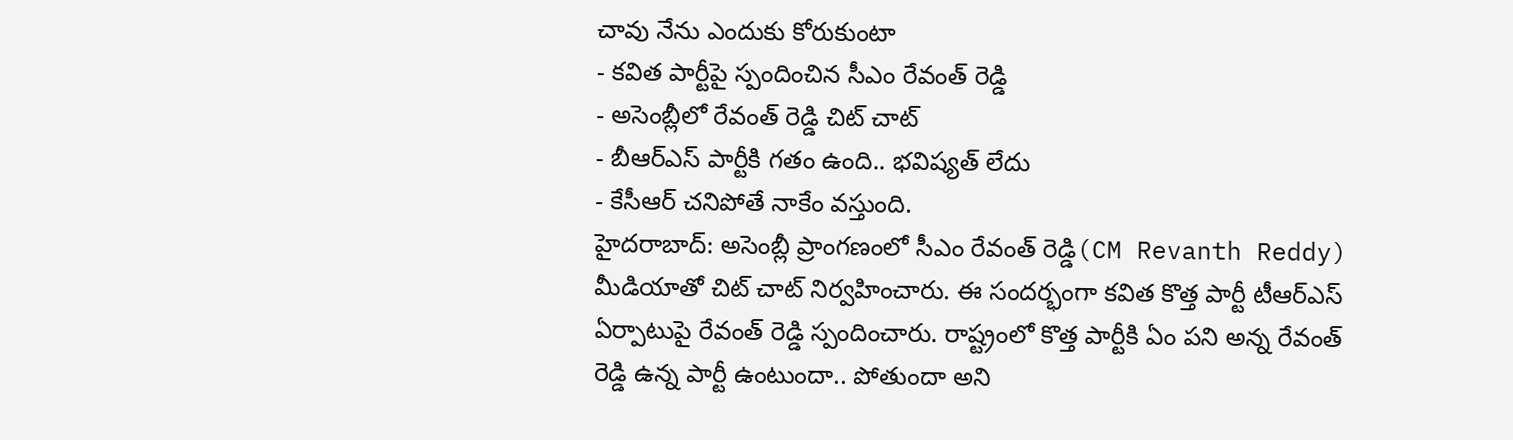చావు నేను ఎందుకు కోరుకుంటా
- కవిత పార్టీపై స్పందించిన సీఎం రేవంత్ రెడ్డి
- అసెంబ్లీలో రేవంత్ రెడ్డి చిట్ చాట్
- బీఆర్ఎస్ పార్టీకి గతం ఉంది.. భవిష్యత్ లేదు
- కేసీఆర్ చనిపోతే నాకేం వస్తుంది.
హైదరాబాద్: అసెంబ్లీ ప్రాంగణంలో సీఎం రేవంత్ రెడ్డి(CM Revanth Reddy) మీడియాతో చిట్ చాట్ నిర్వహించారు. ఈ సందర్భంగా కవిత కొత్త పార్టీ టీఆర్ఎస్ ఏర్పాటుపై రేవంత్ రెడ్డి స్పందించారు. రాష్ట్రంలో కొత్త పార్టీకి ఏం పని అన్న రేవంత్ రెడ్డి ఉన్న పార్టీ ఉంటుందా.. పోతుందా అని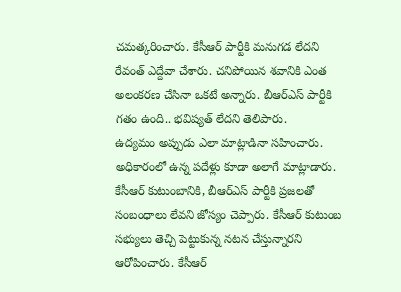చమత్కరించారు. కేసీఆర్ పార్టీకి మనుగడ లేదని రేవంత్ ఎద్దేవా చేశారు. చనిపోయిన శవానికి ఎంత అలంకరణ చేసినా ఒకటే అన్నారు. బీఆర్ఎస్ పార్టీకి గతం ఉంది.. భవిష్యత్ లేదని తెలిపారు.
ఉద్యమం అప్పుడు ఎలా మాట్లాడినా సహించారు. అధికారంలో ఉన్న పదేళ్లు కూడా అలాగే మాట్లాడారు. కేసీఆర్ కుటుంబానికి, బీఆర్ఎస్ పార్టీకి ప్రజలతో సంబంధాలు లేవని జోస్యం చెప్పారు. కేసీఆర్ కుటుంబ సభ్యులు తెచ్చి పెట్టుకున్న నటన చేస్తున్నారని ఆరోపించారు. కేసీఆర్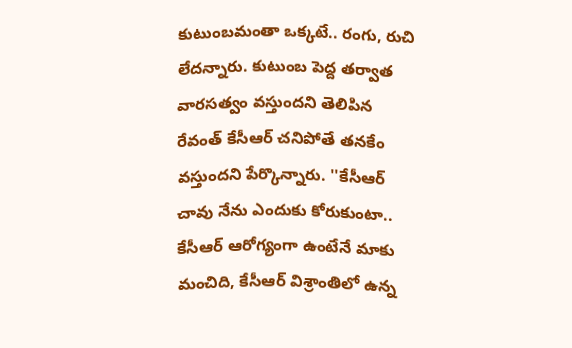కుటుంబమంతా ఒక్కటే.. రంగు, రుచి లేదన్నారు. కుటుంబ పెద్ద తర్వాత వారసత్వం వస్తుందని తెలిపిన రేవంత్ కేసీఆర్ చనిపోతే తనకేం వస్తుందని పేర్కొన్నారు. ''కేసీఆర్ చావు నేను ఎందుకు కోరుకుంటా.. కేసీఆర్ ఆరోగ్యంగా ఉంటేనే మాకు మంచిది, కేసీఆర్ విశ్రాంతిలో ఉన్న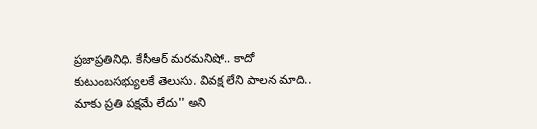ప్రజాప్రతినిధి. కేసీఆర్ మరమనిషో.. కాదో కుటుంబసభ్యులకే తెలుసు. వివక్ష లేని పాలన మాది.. మాకు ప్రతి పక్షమే లేదు'' అని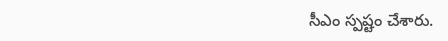సీఎం స్పష్టం చేశారు.